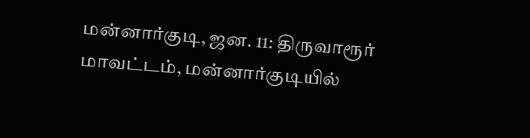மன்னார்குடி, ஜன. 11: திருவாரூர் மாவட்டம், மன்னார்குடியில்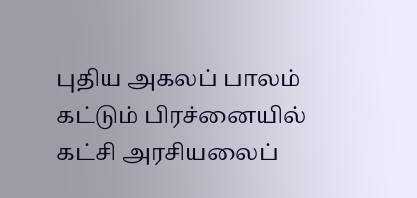புதிய அகலப் பாலம் கட்டும் பிரச்னையில் கட்சி அரசியலைப்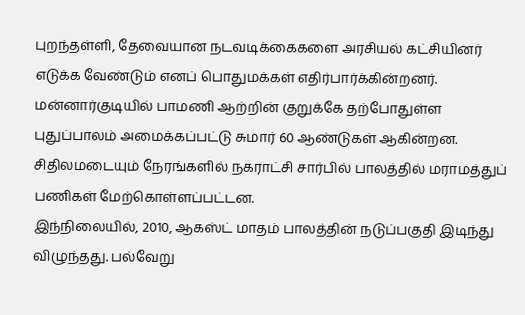புறந்தள்ளி, தேவையான நடவடிக்கைகளை அரசியல் கட்சியினர் எடுக்க வேண்டும் எனப் பொதுமக்கள் எதிர்பார்க்கின்றனர்.
மன்னார்குடியில் பாமணி ஆற்றின் குறுக்கே தற்போதுள்ள புதுப்பாலம் அமைக்கப்பட்டு சுமார் 60 ஆண்டுகள் ஆகின்றன. சிதிலமடையும் நேரங்களில் நகராட்சி சார்பில் பாலத்தில் மராமத்துப் பணிகள் மேற்கொள்ளப்பட்டன.
இந்நிலையில், 2010, ஆகஸ்ட் மாதம் பாலத்தின் நடுப்பகுதி இடிந்து விழுந்தது. பல்வேறு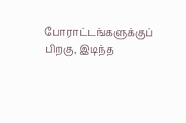போராட்டங்களுக்குப் பிறகு, இடிந்த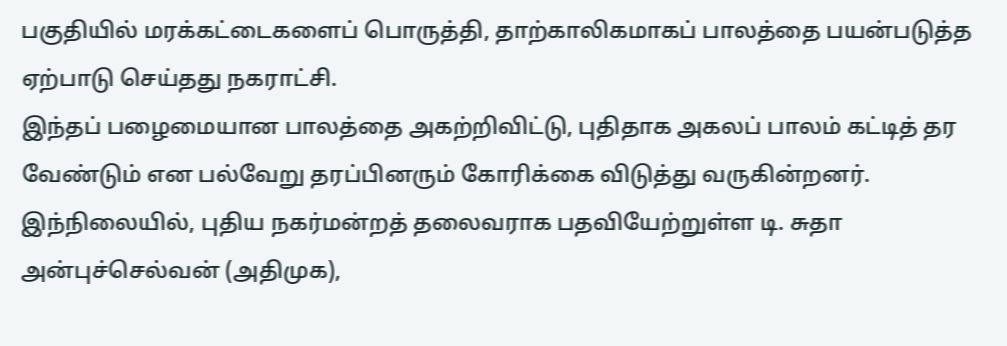பகுதியில் மரக்கட்டைகளைப் பொருத்தி, தாற்காலிகமாகப் பாலத்தை பயன்படுத்த ஏற்பாடு செய்தது நகராட்சி.
இந்தப் பழைமையான பாலத்தை அகற்றிவிட்டு, புதிதாக அகலப் பாலம் கட்டித் தர வேண்டும் என பல்வேறு தரப்பினரும் கோரிக்கை விடுத்து வருகின்றனர்.
இந்நிலையில், புதிய நகர்மன்றத் தலைவராக பதவியேற்றுள்ள டி. சுதா அன்புச்செல்வன் (அதிமுக),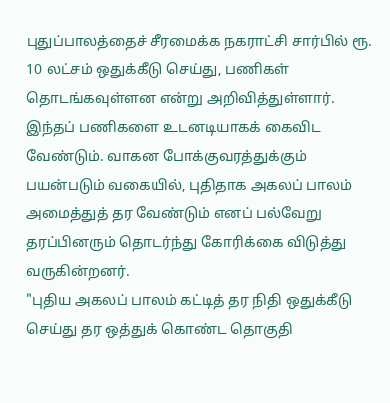புதுப்பாலத்தைச் சீரமைக்க நகராட்சி சார்பில் ரூ. 10 லட்சம் ஒதுக்கீடு செய்து, பணிகள் தொடங்கவுள்ளன என்று அறிவித்துள்ளார்.
இந்தப் பணிகளை உடனடியாகக் கைவிட வேண்டும். வாகன போக்குவரத்துக்கும் பயன்படும் வகையில், புதிதாக அகலப் பாலம் அமைத்துத் தர வேண்டும் எனப் பல்வேறு தரப்பினரும் தொடர்ந்து கோரிக்கை விடுத்து வருகின்றனர்.
"புதிய அகலப் பாலம் கட்டித் தர நிதி ஒதுக்கீடு செய்து தர ஒத்துக் கொண்ட தொகுதி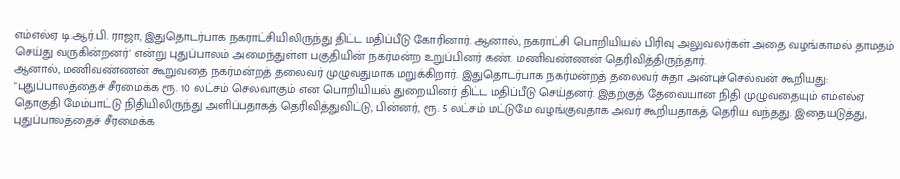எம்எல்ஏ டி.ஆர்.பி. ராஜா, இதுதொடர்பாக நகராட்சியிலிருந்து திட்ட மதிப்பீடு கோரினார். ஆனால், நகராட்சி பொறியியல் பிரிவு அலுவலர்கள் அதை வழங்காமல் தாமதம் செய்து வருகின்றனர்' என்று புதுப்பாலம் அமைந்துள்ள பகுதியின் நகர்மன்ற உறுப்பினர் கண். மணிவண்ணன் தெரிவித்திருந்தார்.
ஆனால், மணிவண்ணன் கூறுவதை நகர்மன்றத் தலைவர் முழுவதுமாக மறுக்கிறார். இதுதொடர்பாக நகர்மன்றத் தலைவர் சுதா அன்புச்செல்வன் கூறியது:
"புதுப்பாலத்தைச் சீரமைக்க ரூ. 10 லட்சம் செலவாகும் என பொறியியல் துறையினர் திட்ட மதிப்பீடு செய்தனர். இதற்குத் தேவையான நிதி முழுவதையும் எம்எல்ஏ தொகுதி மேம்பாட்டு நிதியிலிருந்து அளிப்பதாகத் தெரிவித்துவிட்டு, பின்னர், ரூ. 5 லட்சம் மட்டுமே வழங்குவதாக அவர் கூறியதாகத் தெரிய வந்தது. இதையடுத்து, புதுப்பாலத்தைச் சீரமைக்க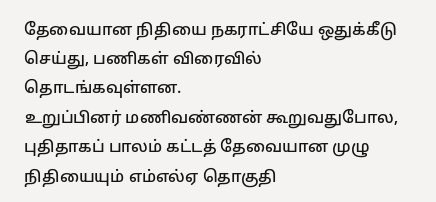தேவையான நிதியை நகராட்சியே ஒதுக்கீடு செய்து, பணிகள் விரைவில் தொடங்கவுள்ளன.
உறுப்பினர் மணிவண்ணன் கூறுவதுபோல, புதிதாகப் பாலம் கட்டத் தேவையான முழு நிதியையும் எம்எல்ஏ தொகுதி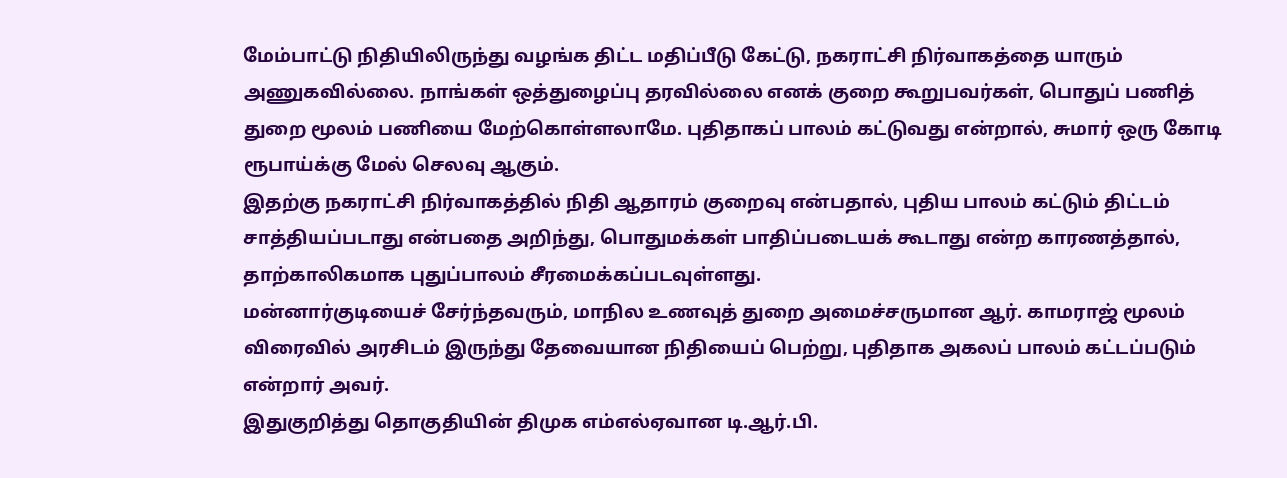மேம்பாட்டு நிதியிலிருந்து வழங்க திட்ட மதிப்பீடு கேட்டு, நகராட்சி நிர்வாகத்தை யாரும் அணுகவில்லை. நாங்கள் ஒத்துழைப்பு தரவில்லை எனக் குறை கூறுபவர்கள், பொதுப் பணித் துறை மூலம் பணியை மேற்கொள்ளலாமே. புதிதாகப் பாலம் கட்டுவது என்றால், சுமார் ஒரு கோடி ரூபாய்க்கு மேல் செலவு ஆகும்.
இதற்கு நகராட்சி நிர்வாகத்தில் நிதி ஆதாரம் குறைவு என்பதால், புதிய பாலம் கட்டும் திட்டம் சாத்தியப்படாது என்பதை அறிந்து, பொதுமக்கள் பாதிப்படையக் கூடாது என்ற காரணத்தால், தாற்காலிகமாக புதுப்பாலம் சீரமைக்கப்படவுள்ளது.
மன்னார்குடியைச் சேர்ந்தவரும், மாநில உணவுத் துறை அமைச்சருமான ஆர். காமராஜ் மூலம் விரைவில் அரசிடம் இருந்து தேவையான நிதியைப் பெற்று, புதிதாக அகலப் பாலம் கட்டப்படும் என்றார் அவர்.
இதுகுறித்து தொகுதியின் திமுக எம்எல்ஏவான டி.ஆர்.பி.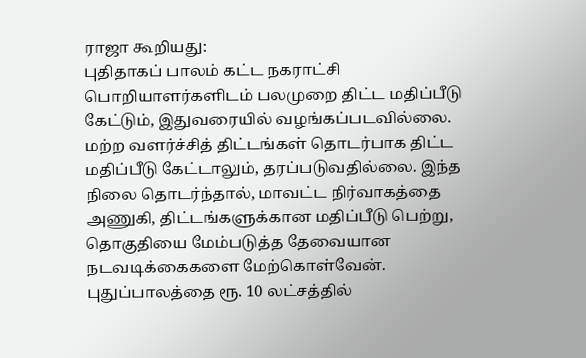ராஜா கூறியது:
புதிதாகப் பாலம் கட்ட நகராட்சி பொறியாளர்களிடம் பலமுறை திட்ட மதிப்பீடு கேட்டும், இதுவரையில் வழங்கப்படவில்லை. மற்ற வளர்ச்சித் திட்டங்கள் தொடர்பாக திட்ட மதிப்பீடு கேட்டாலும், தரப்படுவதில்லை. இந்த நிலை தொடர்ந்தால், மாவட்ட நிர்வாகத்தை அணுகி, திட்டங்களுக்கான மதிப்பீடு பெற்று, தொகுதியை மேம்படுத்த தேவையான நடவடிக்கைகளை மேற்கொள்வேன்.
புதுப்பாலத்தை ரூ. 10 லட்சத்தில்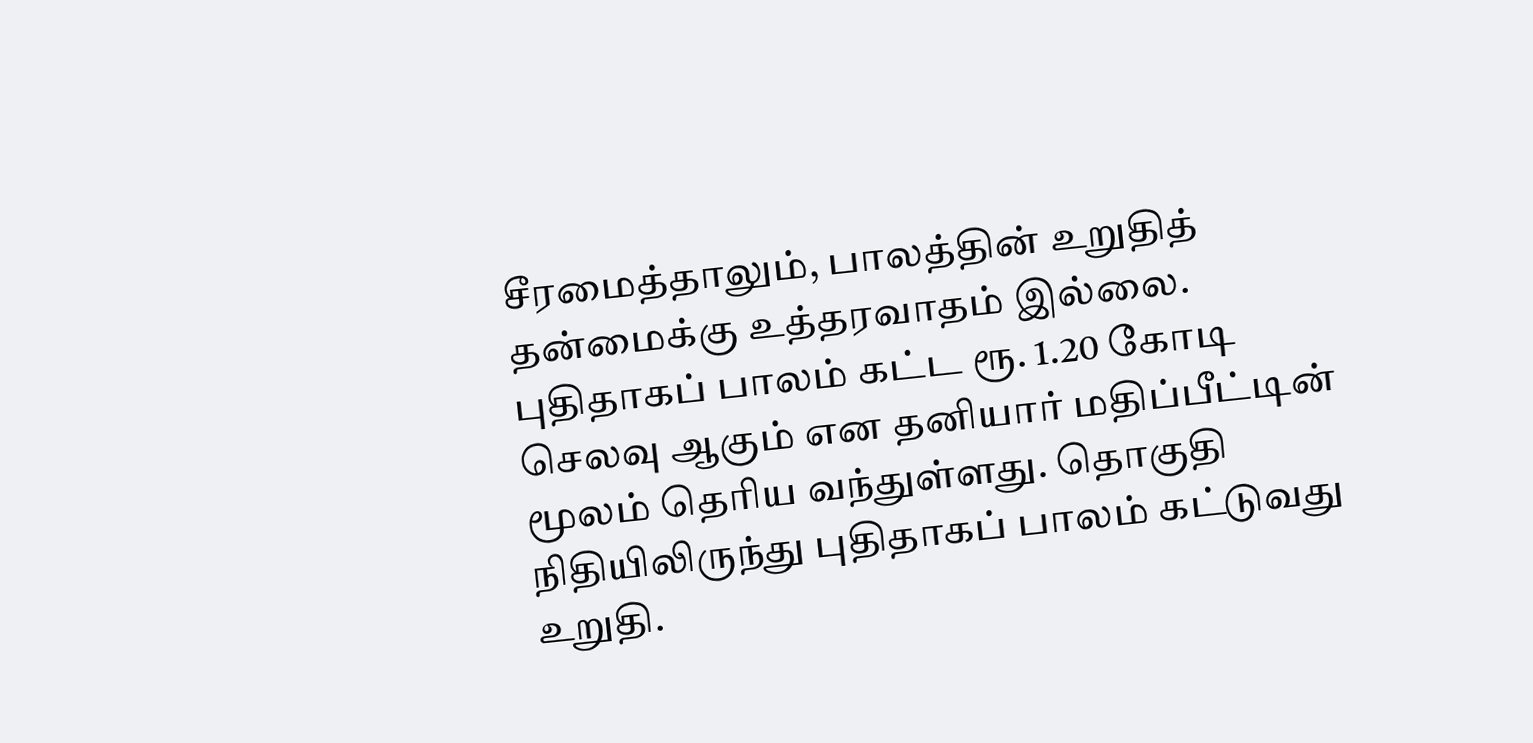சீரமைத்தாலும், பாலத்தின் உறுதித் தன்மைக்கு உத்தரவாதம் இல்லை. புதிதாகப் பாலம் கட்ட ரூ. 1.20 கோடி செலவு ஆகும் என தனியார் மதிப்பீட்டின் மூலம் தெரிய வந்துள்ளது. தொகுதி நிதியிலிருந்து புதிதாகப் பாலம் கட்டுவது உறுதி.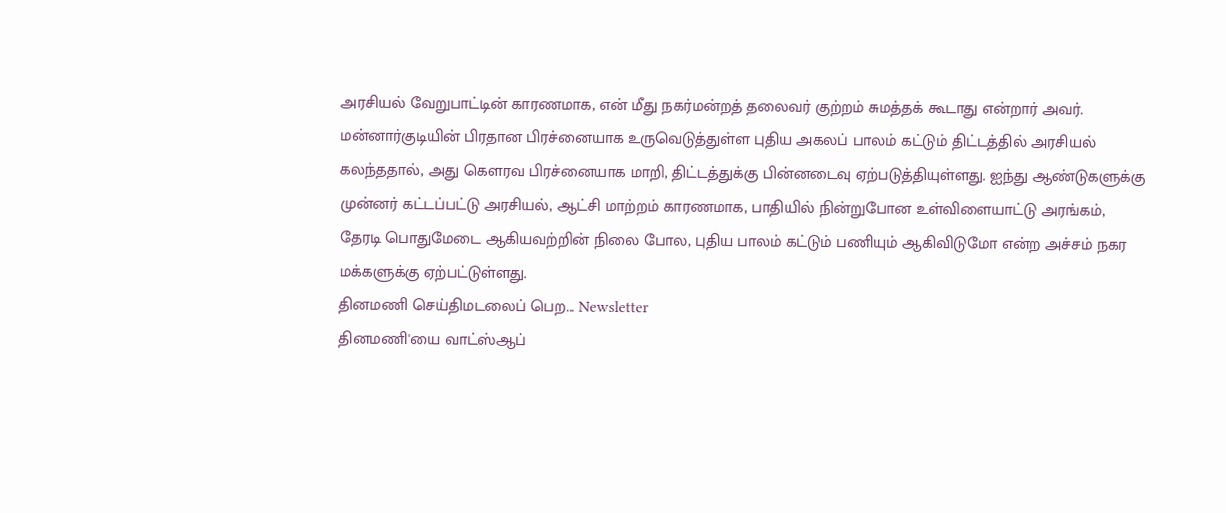அரசியல் வேறுபாட்டின் காரணமாக, என் மீது நகர்மன்றத் தலைவர் குற்றம் சுமத்தக் கூடாது என்றார் அவர்.
மன்னார்குடியின் பிரதான பிரச்னையாக உருவெடுத்துள்ள புதிய அகலப் பாலம் கட்டும் திட்டத்தில் அரசியல் கலந்ததால், அது கௌரவ பிரச்னையாக மாறி, திட்டத்துக்கு பின்னடைவு ஏற்படுத்தியுள்ளது. ஐந்து ஆண்டுகளுக்கு முன்னர் கட்டப்பட்டு அரசியல், ஆட்சி மாற்றம் காரணமாக, பாதியில் நின்றுபோன உள்விளையாட்டு அரங்கம், தேரடி பொதுமேடை ஆகியவற்றின் நிலை போல, புதிய பாலம் கட்டும் பணியும் ஆகிவிடுமோ என்ற அச்சம் நகர மக்களுக்கு ஏற்பட்டுள்ளது.
தினமணி செய்திமடலைப் பெற... Newsletter
தினமணி'யை வாட்ஸ்ஆப்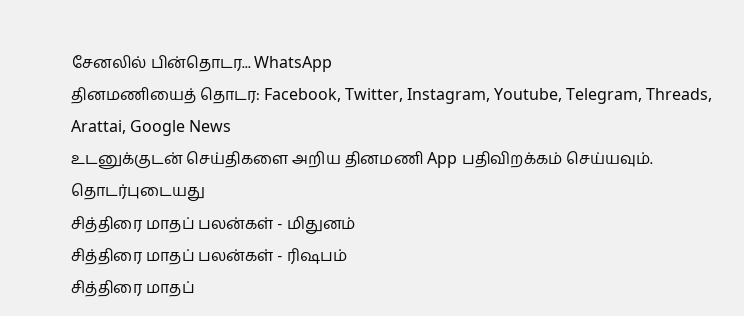சேனலில் பின்தொடர... WhatsApp
தினமணியைத் தொடர: Facebook, Twitter, Instagram, Youtube, Telegram, Threads, Arattai, Google News
உடனுக்குடன் செய்திகளை அறிய தினமணி App பதிவிறக்கம் செய்யவும்.
தொடர்புடையது
சித்திரை மாதப் பலன்கள் - மிதுனம்
சித்திரை மாதப் பலன்கள் - ரிஷபம்
சித்திரை மாதப்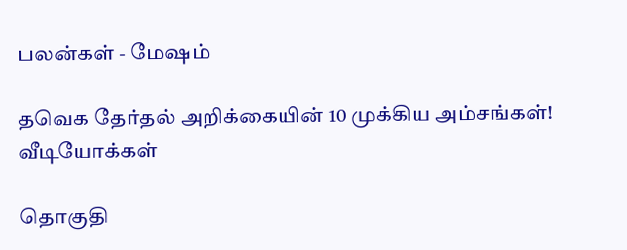பலன்கள் - மேஷம்

தவெக தேர்தல் அறிக்கையின் 10 முக்கிய அம்சங்கள்!
வீடியோக்கள்

தொகுதி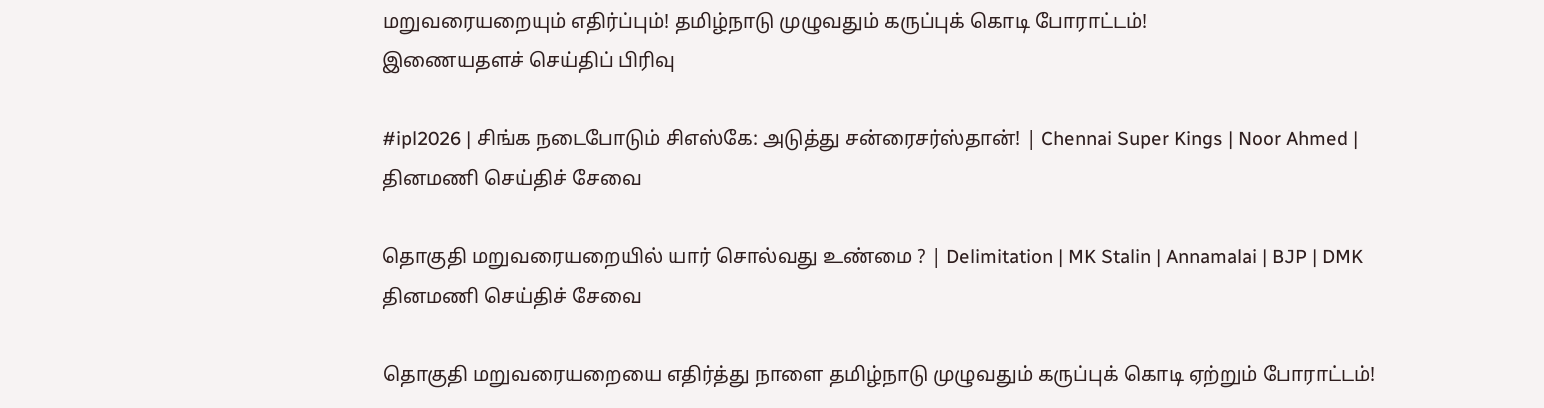மறுவரையறையும் எதிர்ப்பும்! தமிழ்நாடு முழுவதும் கருப்புக் கொடி போராட்டம்!
இணையதளச் செய்திப் பிரிவு

#ipl2026 | சிங்க நடைபோடும் சிஎஸ்கே: அடுத்து சன்ரைசர்ஸ்தான்! | Chennai Super Kings | Noor Ahmed |
தினமணி செய்திச் சேவை

தொகுதி மறுவரையறையில் யார் சொல்வது உண்மை ? | Delimitation | MK Stalin | Annamalai | BJP | DMK
தினமணி செய்திச் சேவை

தொகுதி மறுவரையறையை எதிர்த்து நாளை தமிழ்நாடு முழுவதும் கருப்புக் கொடி ஏற்றும் போராட்டம்!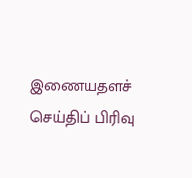இணையதளச் செய்திப் பிரிவு